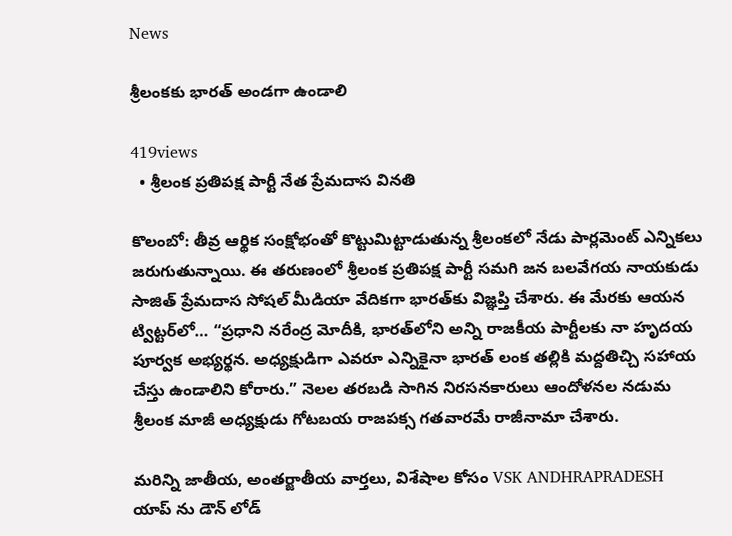News

శ్రీలంకకు భారత్ అండగా ఉండాలి

419views
  • శ్రీలంక ప్రతిపక్ష పార్టీ నేత ప్రేమదాస వినతి

కొలంబో: తీవ్ర ఆర్థిక సంక్షోభంతో కొట్టుమిట్టాడుతున్న శ్రీలంకలో నేడు పార్లమెంట్‌ ఎన్నికలు జరుగుతున్నాయి. ఈ తరుణంలో శ్రీలంక ప్రతిపక్ష పార్టీ సమగి జన బలవేగయ నాయకుడు సాజిత్‌ ప్రేమదాస సోషల్‌ మీడియా వేదికగా భారత్‌కు విజ్ఞప్తి చేశారు. ఈ మేరకు ఆయన ట్విట్టర్‌లో… “ప్రధాని నరేంద్ర మోదీకి, భారత్‌లోని అన్ని రాజకీయ పార్టీలకు నా హృదయ పూర్వక అభ్యర్థన. అధ్యక్షుడిగా ఎవరూ ఎన్నికైనా భారత్‌ లంక తల్లికి మద్దతిచ్చి సహాయ చేస్తు ఉండాలిని కోరారు.” నెలల తరబడి సాగిన నిరసనకారులు ఆందోళనల నడుమ శ్రీలంక మాజీ అధ్యక్షుడు గోటబయ రాజపక్స గతవారమే రాజీనామా చేశారు.

మరిన్ని జాతీయ, అంతర్జాతీయ వార్తలు, విశేషాల కోసం VSK ANDHRAPRADESH యాప్ ను డౌన్ లోడ్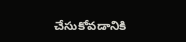చేసుకోవడానికి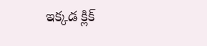ఇక్కడ క్లిక్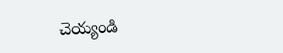చెయ్యండి